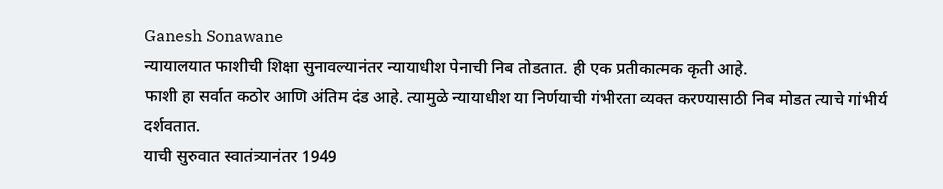Ganesh Sonawane
न्यायालयात फाशीची शिक्षा सुनावल्यानंतर न्यायाधीश पेनाची निब तोडतात. ही एक प्रतीकात्मक कृती आहे.
फाशी हा सर्वात कठोर आणि अंतिम दंड आहे. त्यामुळे न्यायाधीश या निर्णयाची गंभीरता व्यक्त करण्यासाठी निब मोडत त्याचे गांभीर्य दर्शवतात.
याची सुरुवात स्वातंत्र्यानंतर 1949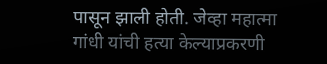पासून झाली होती. जेव्हा महात्मा गांधी यांची हत्या केल्याप्रकरणी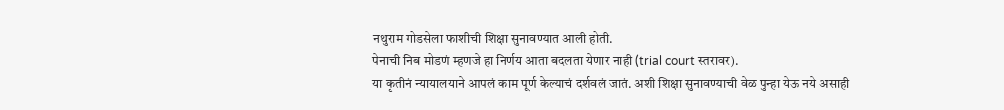नथुराम गोडसेला फाशीची शिक्षा सुनावण्यात आली होती.
पेनाची निब मोडणं म्हणजे हा निर्णय आता बदलता येणार नाही (trial court स्तरावर).
या कृतीनं न्यायालयाने आपलं काम पूर्ण केल्याचं दर्शवलं जातं. अशी शिक्षा सुनावण्याची वेळ पुन्हा येऊ नये असाही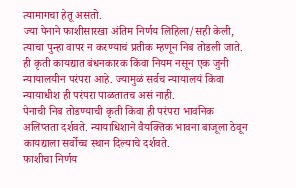त्यामागचा हेतू असतो.
ज्या पेनाने फाशीसारखा अंतिम निर्णय लिहिला/सही केली, त्याचा पुन्हा वापर न करण्याचं प्रतीक म्हणून निब तोडली जाते.
ही कृती कायद्यात बंधनकारक किंवा नियम नसून एक जुनी न्यायालयीन परंपरा आहे. ज्यामुळं सर्वच न्यायालयं किंवा न्यायाधीश ही परंपरा पाळतातच असं नाही.
पेनाची निब तोडण्याची कृती किंवा ही परंपरा भावनिक अलिप्तता दर्शवते. न्यायाधिशाने वैयक्तिक भावना बाजूला ठेवून कायद्याला सर्वोच्च स्थान दिल्याचे दर्शवते.
फाशीचा निर्णय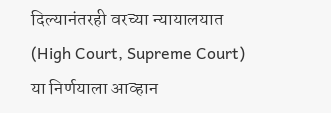दिल्यानंतरही वरच्या न्यायालयात (High Court, Supreme Court) या निर्णयाला आव्हान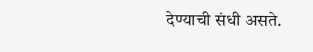देण्याची संधी असते.